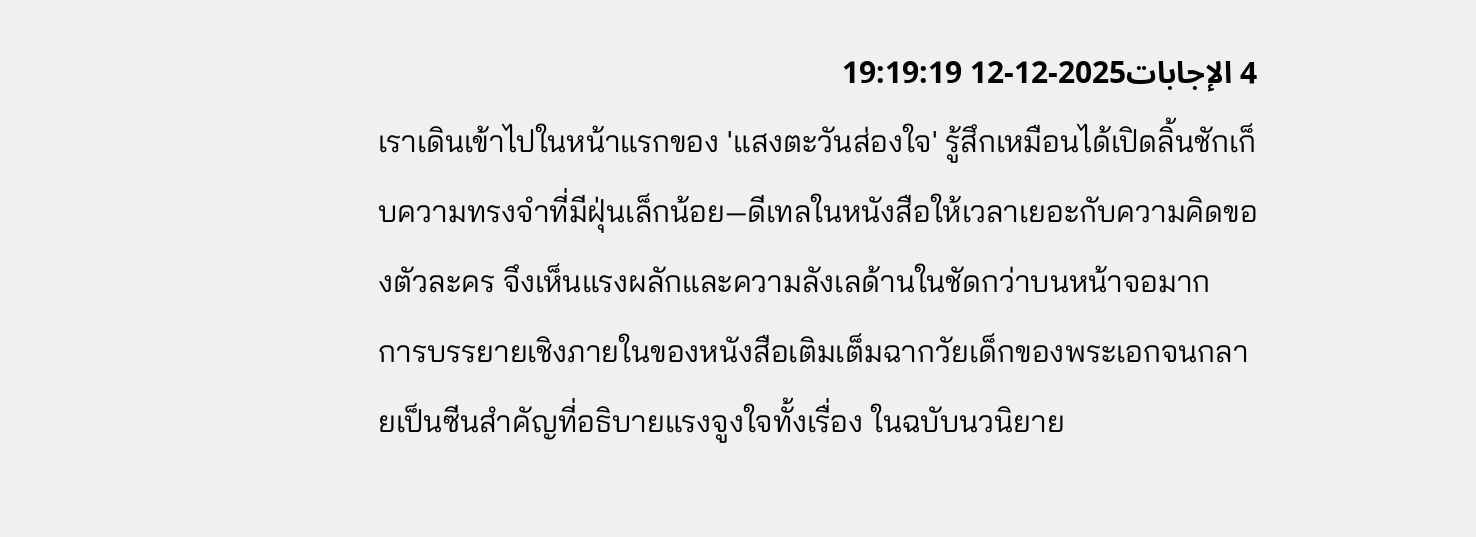4 الإجابات2025-12-12 19:19:19
เราเดินเข้าไปในหน้าแรกของ 'แสงตะวันส่องใจ' รู้สึกเหมือนได้เปิดลิ้นชักเก็บความทรงจำที่มีฝุ่นเล็กน้อย—ดีเทลในหนังสือให้เวลาเยอะกับความคิดของตัวละคร จึงเห็นแรงผลักและความลังเลด้านในชัดกว่าบนหน้าจอมาก
การบรรยายเชิงภายในของหนังสือเติมเต็มฉากวัยเด็กของพระเอกจนกลายเป็นซีนสำคัญที่อธิบายแรงจูงใจทั้งเรื่อง ในฉบับนวนิยาย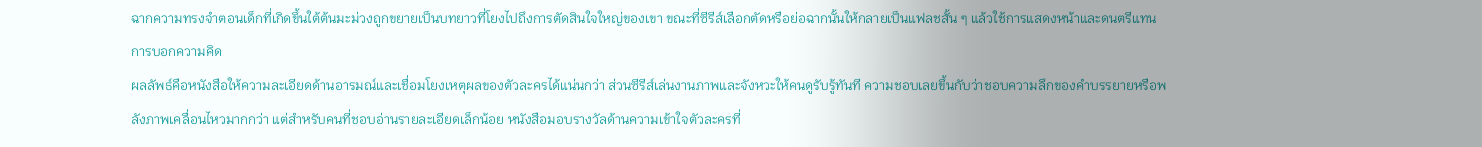ฉากความทรงจำตอนเด็กที่เกิดขึ้นใต้ต้นมะม่วงถูกขยายเป็นบทยาวที่โยงไปถึงการตัดสินใจใหญ่ของเขา ขณะที่ซีรีส์เลือกตัดหรือย่อฉากนั้นให้กลายเป็นแฟลชสั้น ๆ แล้วใช้การแสดงหน้าและดนตรีแทนการบอกความคิด
ผลลัพธ์คือหนังสือให้ความละเอียดด้านอารมณ์และเชื่อมโยงเหตุผลของตัวละครได้แน่นกว่า ส่วนซีรีส์เล่นงานภาพและจังหวะให้คนดูรับรู้ทันที ความชอบเลยขึ้นกับว่าชอบความลึกของคำบรรยายหรือพลังภาพเคลื่อนไหวมากกว่า แต่สำหรับคนที่ชอบอ่านรายละเอียดเล็กน้อย หนังสือมอบรางวัลด้านความเข้าใจตัวละครที่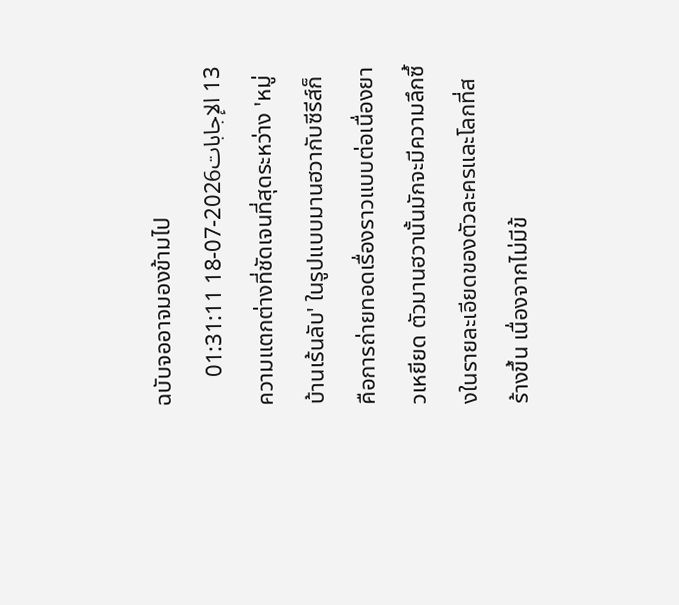ฉบับจออาจมองข้ามไป
13 الإجابات2026-07-18 01:31:11
ความแตกต่างที่ชัดเจนที่สุดระหว่าง 'หมู่บ้านเร้นลับ' ในรูปแบบมานฮวากับซีรีส์ก็คือการถ่ายทอดเรื่องราวแบบต่อเนื่องยาวเหยียด ตัวมานฮวานั้นมักจะมีความลึกซึ้งในรายละเอียดของตัวละครและโลกที่สร้างขึ้น เนื่องจากไม่มีข้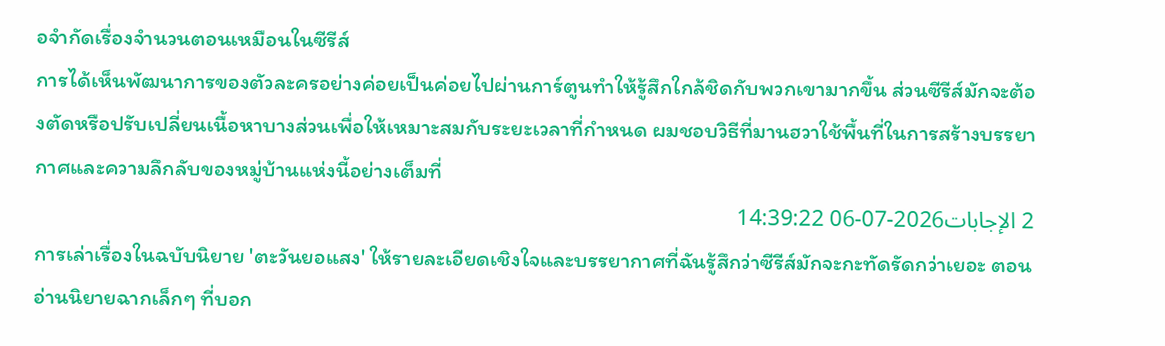อจำกัดเรื่องจำนวนตอนเหมือนในซีรีส์
การได้เห็นพัฒนาการของตัวละครอย่างค่อยเป็นค่อยไปผ่านการ์ตูนทำให้รู้สึกใกล้ชิดกับพวกเขามากขึ้น ส่วนซีรีส์มักจะต้องตัดหรือปรับเปลี่ยนเนื้อหาบางส่วนเพื่อให้เหมาะสมกับระยะเวลาที่กำหนด ผมชอบวิธีที่มานฮวาใช้พื้นที่ในการสร้างบรรยากาศและความลึกลับของหมู่บ้านแห่งนี้อย่างเต็มที่
2 الإجابات2026-07-06 14:39:22
การเล่าเรื่องในฉบับนิยาย 'ตะวันยอแสง' ให้รายละเอียดเชิงใจและบรรยากาศที่ฉันรู้สึกว่าซีรีส์มักจะกะทัดรัดกว่าเยอะ ตอนอ่านนิยายฉากเล็กๆ ที่บอก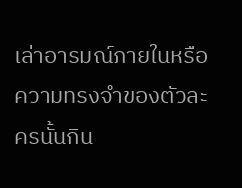เล่าอารมณ์ภายในหรือความทรงจำของตัวละครนั้นกิน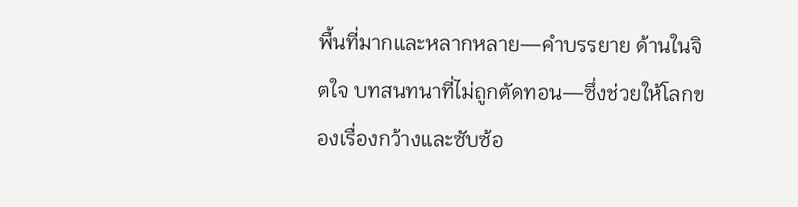พื้นที่มากและหลากหลาย—คำบรรยาย ด้านในจิตใจ บทสนทนาที่ไม่ถูกตัดทอน—ซึ่งช่วยให้โลกของเรื่องกว้างและซับซ้อ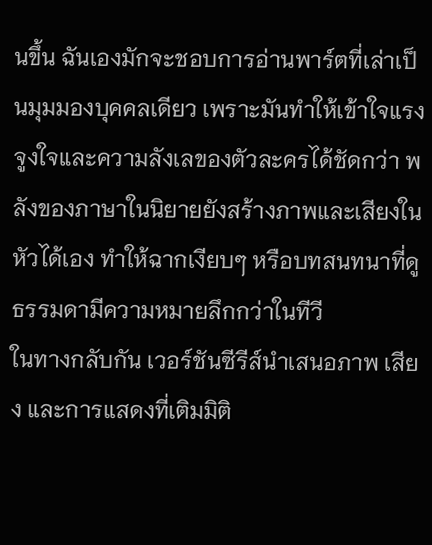นขึ้น ฉันเองมักจะชอบการอ่านพาร์ตที่เล่าเป็นมุมมองบุคคลเดียว เพราะมันทำให้เข้าใจแรงจูงใจและความลังเลของตัวละครได้ชัดกว่า พลังของภาษาในนิยายยังสร้างภาพและเสียงในหัวได้เอง ทำให้ฉากเงียบๆ หรือบทสนทนาที่ดูธรรมดามีความหมายลึกกว่าในทีวี
ในทางกลับกัน เวอร์ชันซีรีส์นำเสนอภาพ เสียง และการแสดงที่เติมมิติ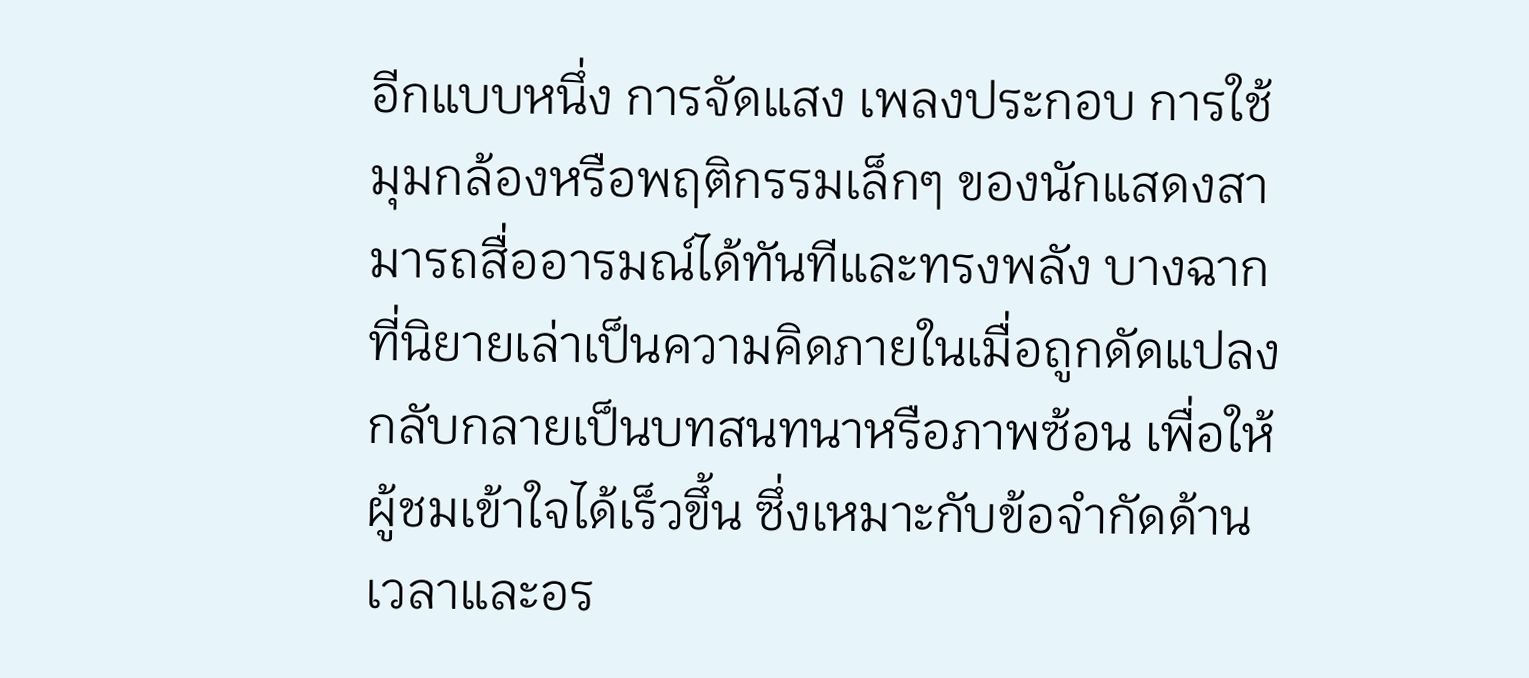อีกแบบหนึ่ง การจัดแสง เพลงประกอบ การใช้มุมกล้องหรือพฤติกรรมเล็กๆ ของนักแสดงสามารถสื่ออารมณ์ได้ทันทีและทรงพลัง บางฉากที่นิยายเล่าเป็นความคิดภายในเมื่อถูกดัดแปลงกลับกลายเป็นบทสนทนาหรือภาพซ้อน เพื่อให้ผู้ชมเข้าใจได้เร็วขึ้น ซึ่งเหมาะกับข้อจำกัดด้านเวลาและอร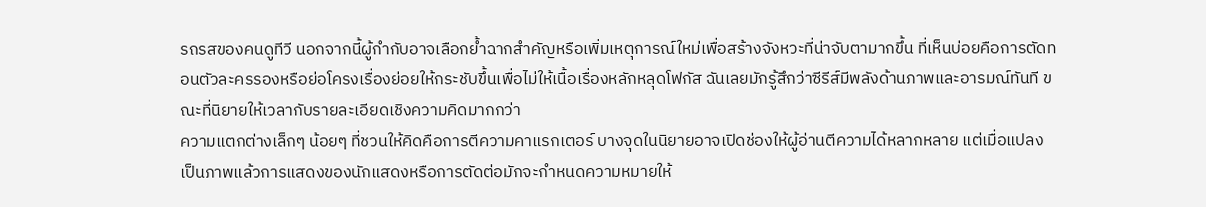รถรสของคนดูทีวี นอกจากนี้ผู้กำกับอาจเลือกย้ำฉากสำคัญหรือเพิ่มเหตุการณ์ใหม่เพื่อสร้างจังหวะที่น่าจับตามากขึ้น ที่เห็นบ่อยคือการตัดทอนตัวละครรองหรือย่อโครงเรื่องย่อยให้กระชับขึ้นเพื่อไม่ให้เนื้อเรื่องหลักหลุดโฟกัส ฉันเลยมักรู้สึกว่าซีรีส์มีพลังด้านภาพและอารมณ์ทันที ขณะที่นิยายให้เวลากับรายละเอียดเชิงความคิดมากกว่า
ความแตกต่างเล็กๆ น้อยๆ ที่ชวนให้คิดคือการตีความคาแรกเตอร์ บางจุดในนิยายอาจเปิดช่องให้ผู้อ่านตีความได้หลากหลาย แต่เมื่อแปลงเป็นภาพแล้วการแสดงของนักแสดงหรือการตัดต่อมักจะกำหนดความหมายให้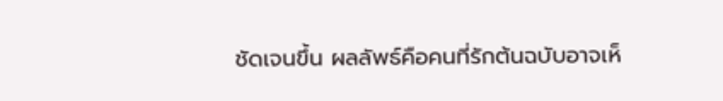ชัดเจนขึ้น ผลลัพธ์คือคนที่รักต้นฉบับอาจเห็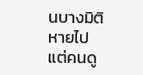นบางมิติหายไป แต่คนดู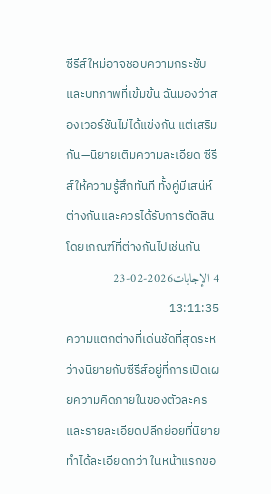ซีรีส์ใหม่อาจชอบความกระชับและบทภาพที่เข้มข้น ฉันมองว่าสองเวอร์ชันไม่ได้แข่งกัน แต่เสริมกัน—นิยายเติมความละเอียด ซีรีส์ให้ความรู้สึกทันที ทั้งคู่มีเสน่ห์ต่างกันและควรได้รับการตัดสินโดยเกณฑ์ที่ต่างกันไปเช่นกัน
4 الإجابات2026-02-23 13:11:35
ความแตกต่างที่เด่นชัดที่สุดระหว่างนิยายกับซีรีส์อยู่ที่การเปิดเผยความคิดภายในของตัวละครและรายละเอียดปลีกย่อยที่นิยายทำได้ละเอียดกว่า ในหน้าแรกขอ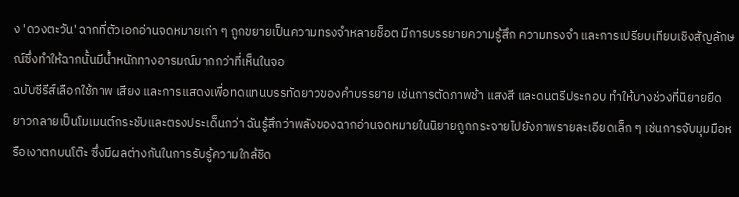ง 'ดวงตะวัน' ฉากที่ตัวเอกอ่านจดหมายเก่า ๆ ถูกขยายเป็นความทรงจำหลายช็อต มีการบรรยายความรู้สึก ความทรงจำ และการเปรียบเทียบเชิงสัญลักษณ์ซึ่งทำให้ฉากนั้นมีน้ำหนักทางอารมณ์มากกว่าที่เห็นในจอ
ฉบับซีรีส์เลือกใช้ภาพ เสียง และการแสดงเพื่อทดแทนบรรทัดยาวของคำบรรยาย เช่นการตัดภาพช้า แสงสี และดนตรีประกอบ ทำให้บางช่วงที่นิยายยืดยาวกลายเป็นโมเมนต์กระชับและตรงประเด็นกว่า ฉันรู้สึกว่าพลังของฉากอ่านจดหมายในนิยายถูกกระจายไปยังภาพรายละเอียดเล็ก ๆ เช่นการจับมุมมือหรือเงาตกบนโต๊ะ ซึ่งมีผลต่างกันในการรับรู้ความใกล้ชิด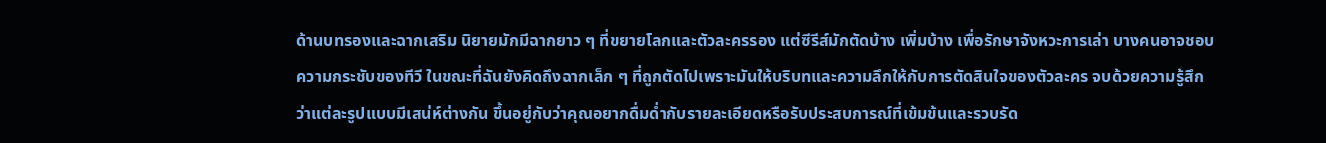ด้านบทรองและฉากเสริม นิยายมักมีฉากยาว ๆ ที่ขยายโลกและตัวละครรอง แต่ซีรีส์มักตัดบ้าง เพิ่มบ้าง เพื่อรักษาจังหวะการเล่า บางคนอาจชอบความกระชับของทีวี ในขณะที่ฉันยังคิดถึงฉากเล็ก ๆ ที่ถูกตัดไปเพราะมันให้บริบทและความลึกให้กับการตัดสินใจของตัวละคร จบด้วยความรู้สึกว่าแต่ละรูปแบบมีเสน่ห์ต่างกัน ขึ้นอยู่กับว่าคุณอยากดื่มด่ำกับรายละเอียดหรือรับประสบการณ์ที่เข้มข้นและรวบรัด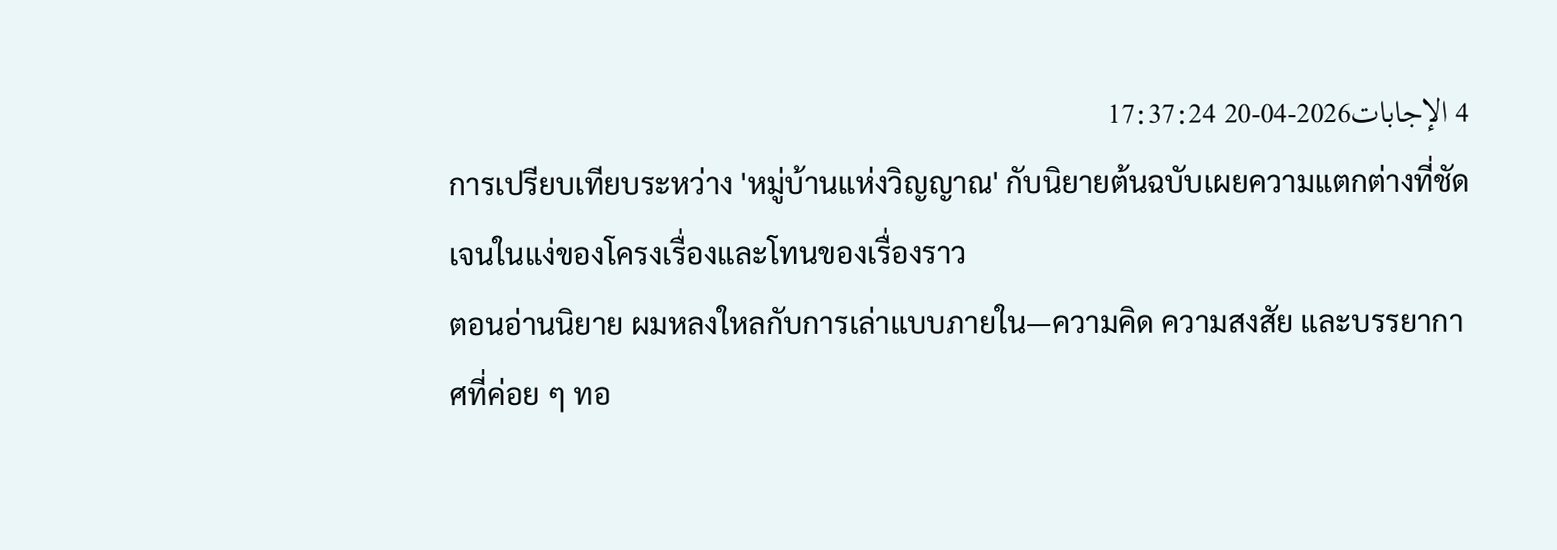4 الإجابات2026-04-20 17:37:24
การเปรียบเทียบระหว่าง 'หมู่บ้านแห่งวิญญาณ' กับนิยายต้นฉบับเผยความแตกต่างที่ชัดเจนในแง่ของโครงเรื่องและโทนของเรื่องราว
ตอนอ่านนิยาย ผมหลงใหลกับการเล่าแบบภายใน—ความคิด ความสงสัย และบรรยากาศที่ค่อย ๆ ทอ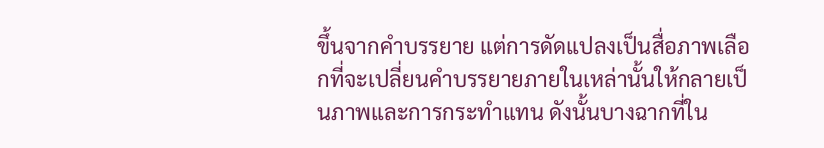ขึ้นจากคำบรรยาย แต่การดัดแปลงเป็นสื่อภาพเลือกที่จะเปลี่ยนคำบรรยายภายในเหล่านั้นให้กลายเป็นภาพและการกระทำแทน ดังนั้นบางฉากที่ใน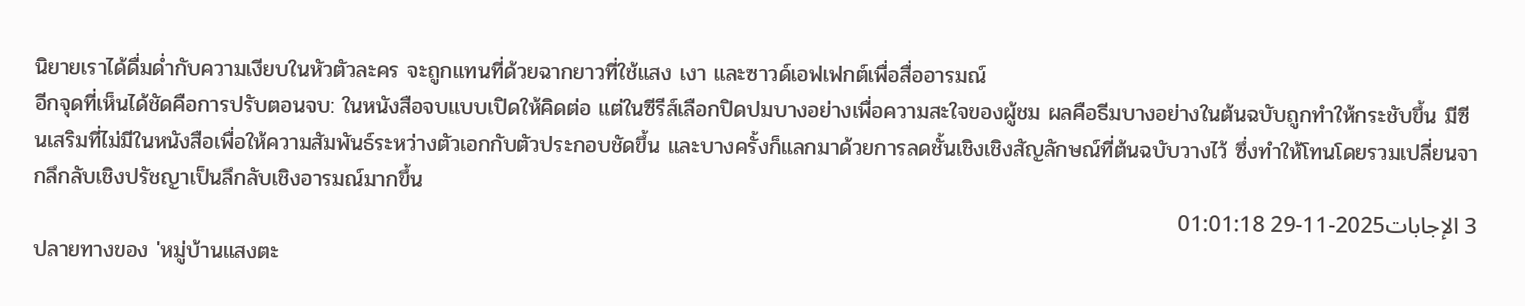นิยายเราได้ดื่มด่ำกับความเงียบในหัวตัวละคร จะถูกแทนที่ด้วยฉากยาวที่ใช้แสง เงา และซาวด์เอฟเฟกต์เพื่อสื่ออารมณ์
อีกจุดที่เห็นได้ชัดคือการปรับตอนจบ: ในหนังสือจบแบบเปิดให้คิดต่อ แต่ในซีรีส์เลือกปิดปมบางอย่างเพื่อความสะใจของผู้ชม ผลคือธีมบางอย่างในต้นฉบับถูกทำให้กระชับขึ้น มีซีนเสริมที่ไม่มีในหนังสือเพื่อให้ความสัมพันธ์ระหว่างตัวเอกกับตัวประกอบชัดขึ้น และบางครั้งก็แลกมาด้วยการลดชั้นเชิงเชิงสัญลักษณ์ที่ต้นฉบับวางไว้ ซึ่งทำให้โทนโดยรวมเปลี่ยนจากลึกลับเชิงปรัชญาเป็นลึกลับเชิงอารมณ์มากขึ้น
3 الإجابات2025-11-29 01:01:18
ปลายทางของ 'หมู่บ้านแสงตะ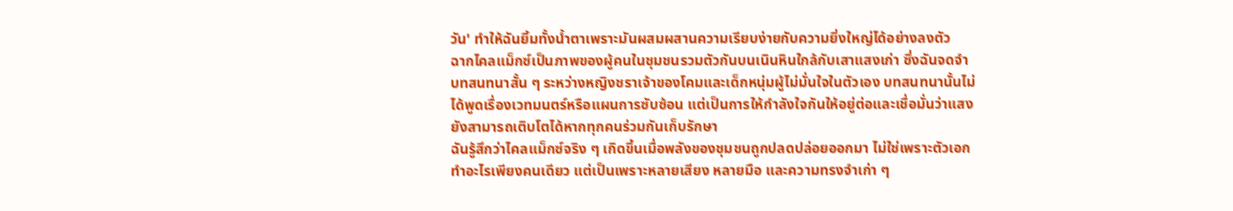วัน' ทำให้ฉันยิ้มทั้งน้ำตาเพราะมันผสมผสานความเรียบง่ายกับความยิ่งใหญ่ได้อย่างลงตัว
ฉากไคลแม็กซ์เป็นภาพของผู้คนในชุมชนรวมตัวกันบนเนินหินใกล้กับเสาแสงเก่า ซึ่งฉันจดจำบทสนทนาสั้น ๆ ระหว่างหญิงชราเจ้าของโคมและเด็กหนุ่มผู้ไม่มั่นใจในตัวเอง บทสนทนานั้นไม่ได้พูดเรื่องเวทมนตร์หรือแผนการซับซ้อน แต่เป็นการให้กำลังใจกันให้อยู่ต่อและเชื่อมั่นว่าแสงยังสามารถเติบโตได้หากทุกคนร่วมกันเก็บรักษา
ฉันรู้สึกว่าไคลแม็กซ์จริง ๆ เกิดขึ้นเมื่อพลังของชุมชนถูกปลดปล่อยออกมา ไม่ใช่เพราะตัวเอกทำอะไรเพียงคนเดียว แต่เป็นเพราะหลายเสียง หลายมือ และความทรงจำเก่า ๆ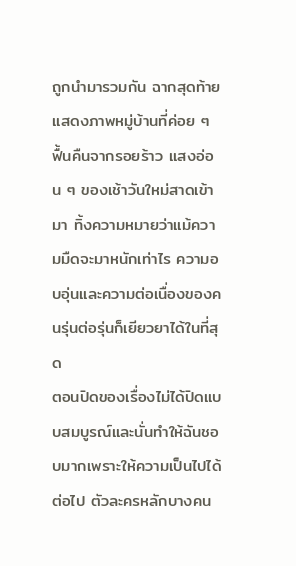ถูกนำมารวมกัน ฉากสุดท้ายแสดงภาพหมู่บ้านที่ค่อย ๆ ฟื้นคืนจากรอยร้าว แสงอ่อน ๆ ของเช้าวันใหม่สาดเข้ามา ทิ้งความหมายว่าแม้ความมืดจะมาหนักเท่าไร ความอบอุ่นและความต่อเนื่องของคนรุ่นต่อรุ่นก็เยียวยาได้ในที่สุด
ตอนปิดของเรื่องไม่ได้ปิดแบบสมบูรณ์และนั่นทำให้ฉันชอบมากเพราะให้ความเป็นไปได้ต่อไป ตัวละครหลักบางคน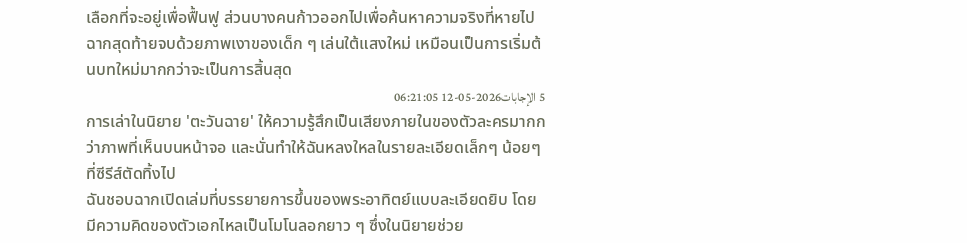เลือกที่จะอยู่เพื่อฟื้นฟู ส่วนบางคนก้าวออกไปเพื่อค้นหาความจริงที่หายไป ฉากสุดท้ายจบด้วยภาพเงาของเด็ก ๆ เล่นใต้แสงใหม่ เหมือนเป็นการเริ่มต้นบทใหม่มากกว่าจะเป็นการสิ้นสุด
5 الإجابات2026-05-12 06:21:05
การเล่าในนิยาย 'ตะวันฉาย' ให้ความรู้สึกเป็นเสียงภายในของตัวละครมากกว่าภาพที่เห็นบนหน้าจอ และนั่นทำให้ฉันหลงใหลในรายละเอียดเล็กๆ น้อยๆ ที่ซีรีส์ตัดทิ้งไป
ฉันชอบฉากเปิดเล่มที่บรรยายการขึ้นของพระอาทิตย์แบบละเอียดยิบ โดยมีความคิดของตัวเอกไหลเป็นโมโนลอกยาว ๆ ซึ่งในนิยายช่วย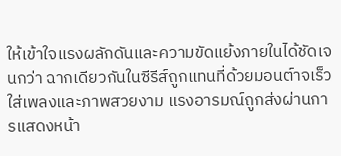ให้เข้าใจแรงผลักดันและความขัดแย้งภายในได้ชัดเจนกว่า ฉากเดียวกันในซีรีส์ถูกแทนที่ด้วยมอนต์าจเร็ว ใส่เพลงและภาพสวยงาม แรงอารมณ์ถูกส่งผ่านการแสดงหน้า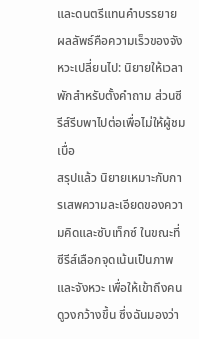และดนตรีแทนคำบรรยาย ผลลัพธ์คือความเร็วของจังหวะเปลี่ยนไป: นิยายให้เวลาพักสำหรับตั้งคำถาม ส่วนซีรีส์รีบพาไปต่อเพื่อไม่ให้ผู้ชมเบื่อ
สรุปแล้ว นิยายเหมาะกับการเสพความละเอียดของความคิดและซับเท็กซ์ ในขณะที่ซีรีส์เลือกจุดเน้นเป็นภาพและจังหวะ เพื่อให้เข้าถึงคนดูวงกว้างขึ้น ซึ่งฉันมองว่า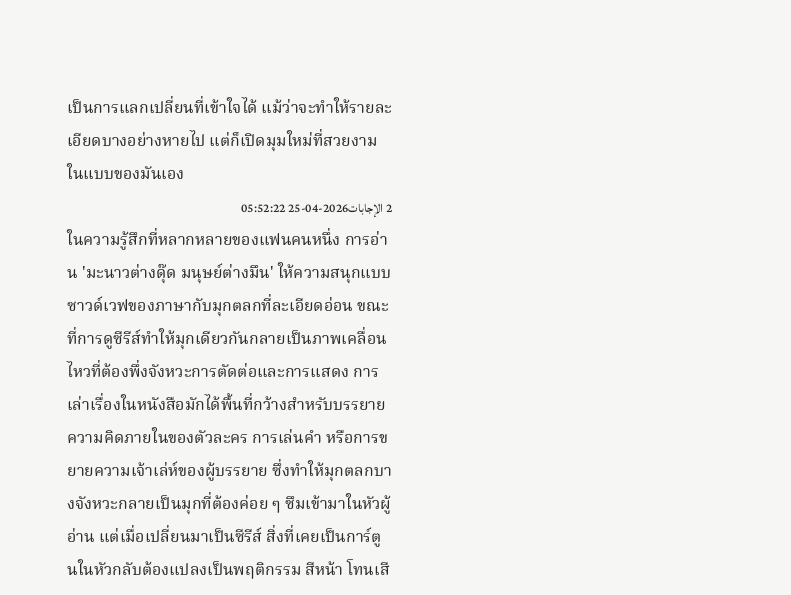เป็นการแลกเปลี่ยนที่เข้าใจได้ แม้ว่าจะทำให้รายละเอียดบางอย่างหายไป แต่ก็เปิดมุมใหม่ที่สวยงามในแบบของมันเอง
2 الإجابات2026-04-25 05:52:22
ในความรู้สึกที่หลากหลายของแฟนคนหนึ่ง การอ่าน 'มะนาวต่างดุ๊ด มนุษย์ต่างมึน' ให้ความสนุกแบบซาวด์เวฟของภาษากับมุกตลกที่ละเอียดอ่อน ขณะที่การดูซีรีส์ทำให้มุกเดียวกันกลายเป็นภาพเคลื่อนไหวที่ต้องพึ่งจังหวะการตัดต่อและการแสดง การเล่าเรื่องในหนังสือมักได้พื้นที่กว้างสำหรับบรรยายความคิดภายในของตัวละคร การเล่นคำ หรือการขยายความเจ้าเล่ห์ของผู้บรรยาย ซึ่งทำให้มุกตลกบางจังหวะกลายเป็นมุกที่ต้องค่อย ๆ ซึมเข้ามาในหัวผู้อ่าน แต่เมื่อเปลี่ยนมาเป็นซีรีส์ สิ่งที่เคยเป็นการ์ตูนในหัวกลับต้องแปลงเป็นพฤติกรรม สีหน้า โทนเสี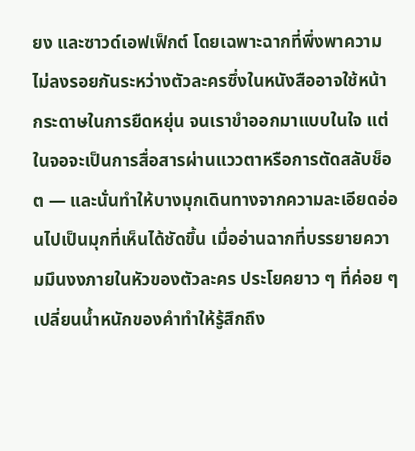ยง และซาวด์เอฟเฟ็กต์ โดยเฉพาะฉากที่พึ่งพาความไม่ลงรอยกันระหว่างตัวละครซึ่งในหนังสืออาจใช้หน้ากระดาษในการยืดหยุ่น จนเราขำออกมาแบบในใจ แต่ในจอจะเป็นการสื่อสารผ่านแววตาหรือการตัดสลับช็อต — และนั่นทำให้บางมุกเดินทางจากความละเอียดอ่อนไปเป็นมุกที่เห็นได้ชัดขึ้น เมื่ออ่านฉากที่บรรยายความมึนงงภายในหัวของตัวละคร ประโยคยาว ๆ ที่ค่อย ๆ เปลี่ยนน้ำหนักของคำทำให้รู้สึกถึง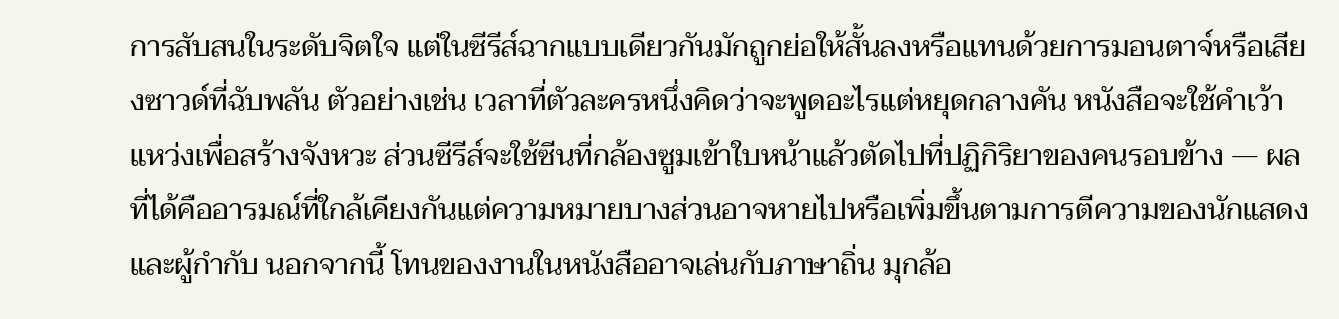การสับสนในระดับจิตใจ แต่ในซีรีส์ฉากแบบเดียวกันมักถูกย่อให้สั้นลงหรือแทนด้วยการมอนตาจ์หรือเสียงซาวด์ที่ฉับพลัน ตัวอย่างเช่น เวลาที่ตัวละครหนึ่งคิดว่าจะพูดอะไรแต่หยุดกลางคัน หนังสือจะใช้คำเว้าแหว่งเพื่อสร้างจังหวะ ส่วนซีรีส์จะใช้ซีนที่กล้องซูมเข้าใบหน้าแล้วตัดไปที่ปฏิกิริยาของคนรอบข้าง — ผลที่ได้คืออารมณ์ที่ใกล้เคียงกันแต่ความหมายบางส่วนอาจหายไปหรือเพิ่มขึ้นตามการตีความของนักแสดงและผู้กำกับ นอกจากนี้ โทนของงานในหนังสืออาจเล่นกับภาษาถิ่น มุกล้อ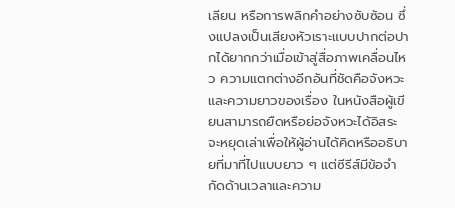เลียน หรือการพลิกคำอย่างซับซ้อน ซึ่งแปลงเป็นเสียงหัวเราะแบบปากต่อปากได้ยากกว่าเมื่อเข้าสู่สื่อภาพเคลื่อนไหว ความแตกต่างอีกอันที่ชัดคือจังหวะและความยาวของเรื่อง ในหนังสือผู้เขียนสามารถยืดหรือย่อจังหวะได้อิสระ จะหยุดเล่าเพื่อให้ผู้อ่านได้คิดหรืออธิบายที่มาที่ไปแบบยาว ๆ แต่ซีรีส์มีข้อจำกัดด้านเวลาและความ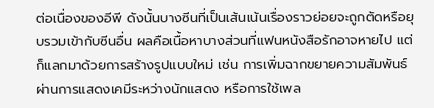ต่อเนื่องของอีพี ดังนั้นบางซีนที่เป็นเส้นเน้นเรื่องราวย่อยจะถูกตัดหรือยุบรวมเข้ากับซีนอื่น ผลคือเนื้อหาบางส่วนที่แฟนหนังสือรักอาจหายไป แต่ก็แลกมาด้วยการสร้างรูปแบบใหม่ เช่น การเพิ่มฉากขยายความสัมพันธ์ผ่านการแสดงเคมีระหว่างนักแสดง หรือการใช้เพล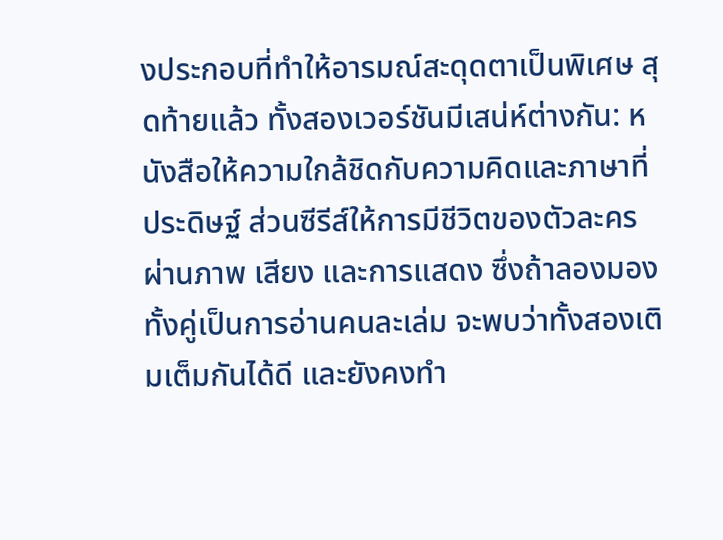งประกอบที่ทำให้อารมณ์สะดุดตาเป็นพิเศษ สุดท้ายแล้ว ทั้งสองเวอร์ชันมีเสน่ห์ต่างกัน: หนังสือให้ความใกล้ชิดกับความคิดและภาษาที่ประดิษฐ์ ส่วนซีรีส์ให้การมีชีวิตของตัวละครผ่านภาพ เสียง และการแสดง ซึ่งถ้าลองมองทั้งคู่เป็นการอ่านคนละเล่ม จะพบว่าทั้งสองเติมเต็มกันได้ดี และยังคงทำ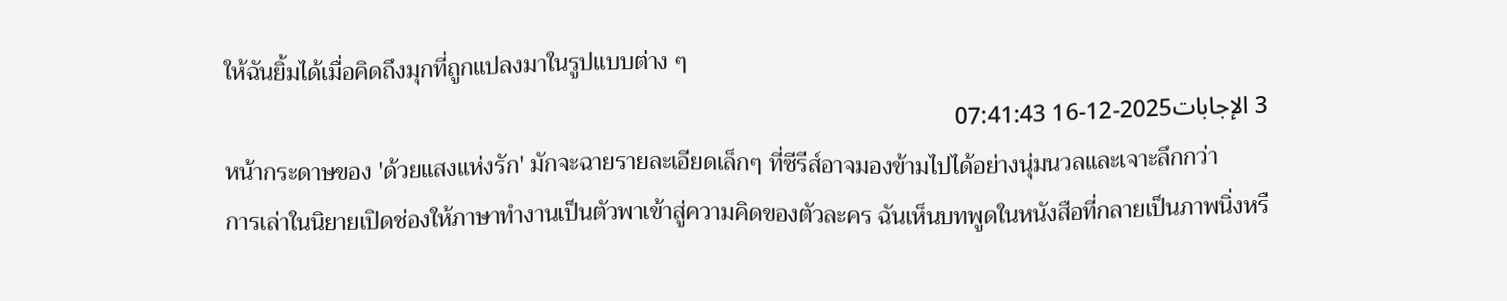ให้ฉันยิ้มได้เมื่อคิดถึงมุกที่ถูกแปลงมาในรูปแบบต่าง ๆ
3 الإجابات2025-12-16 07:41:43
หน้ากระดาษของ 'ด้วยแสงแห่งรัก' มักจะฉายรายละเอียดเล็กๆ ที่ซีรีส์อาจมองข้ามไปได้อย่างนุ่มนวลและเจาะลึกกว่า
การเล่าในนิยายเปิดช่องให้ภาษาทำงานเป็นตัวพาเข้าสู่ความคิดของตัวละคร ฉันเห็นบทพูดในหนังสือที่กลายเป็นภาพนิ่งหรื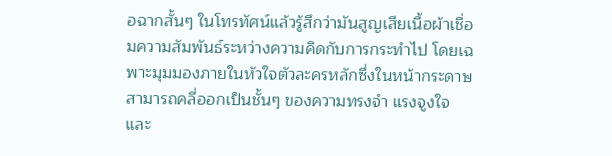อฉากสั้นๆ ในโทรทัศน์แล้วรู้สึกว่ามันสูญเสียเนื้อผ้าเชื่อมความสัมพันธ์ระหว่างความคิดกับการกระทำไป โดยเฉพาะมุมมองภายในหัวใจตัวละครหลักซึ่งในหน้ากระดาษสามารถคลี่ออกเป็นชั้นๆ ของความทรงจำ แรงจูงใจ และ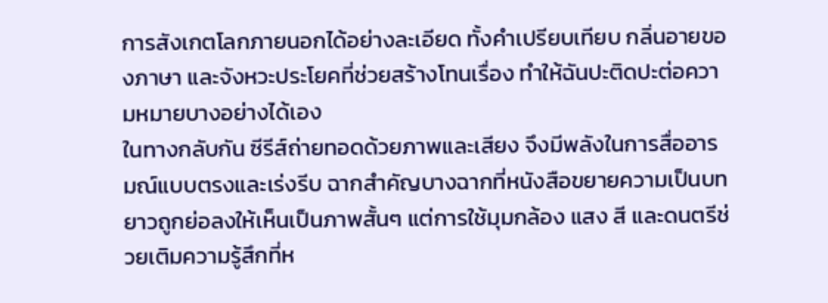การสังเกตโลกภายนอกได้อย่างละเอียด ทั้งคำเปรียบเทียบ กลิ่นอายของภาษา และจังหวะประโยคที่ช่วยสร้างโทนเรื่อง ทำให้ฉันปะติดปะต่อความหมายบางอย่างได้เอง
ในทางกลับกัน ซีรีส์ถ่ายทอดด้วยภาพและเสียง จึงมีพลังในการสื่ออารมณ์แบบตรงและเร่งรีบ ฉากสำคัญบางฉากที่หนังสือขยายความเป็นบทยาวถูกย่อลงให้เห็นเป็นภาพสั้นๆ แต่การใช้มุมกล้อง แสง สี และดนตรีช่วยเติมความรู้สึกที่ห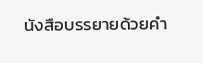นังสือบรรยายด้วยคำ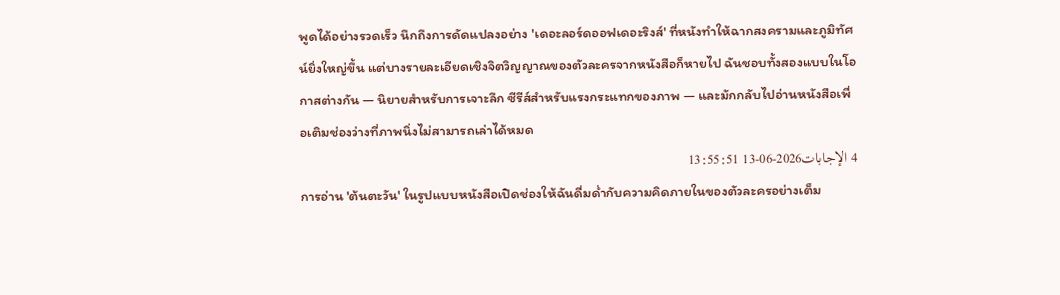พูดได้อย่างรวดเร็ว นึกถึงการดัดแปลงอย่าง 'เดอะลอร์ดออฟเดอะริงส์' ที่หนังทำให้ฉากสงครามและภูมิทัศน์ยิ่งใหญ่ขึ้น แต่บางรายละเอียดเชิงจิตวิญญาณของตัวละครจากหนังสือก็หายไป ฉันชอบทั้งสองแบบในโอกาสต่างกัน — นิยายสำหรับการเจาะลึก ซีรีส์สำหรับแรงกระแทกของภาพ — และมักกลับไปอ่านหนังสือเพื่อเติมช่องว่างที่ภาพนิ่งไม่สามารถเล่าได้หมด
4 الإجابات2026-06-13 13:55:51
การอ่าน 'ต้นตะวัน' ในรูปแบบหนังสือเปิดช่องให้ฉันดื่มด่ำกับความคิดภายในของตัวละครอย่างเต็ม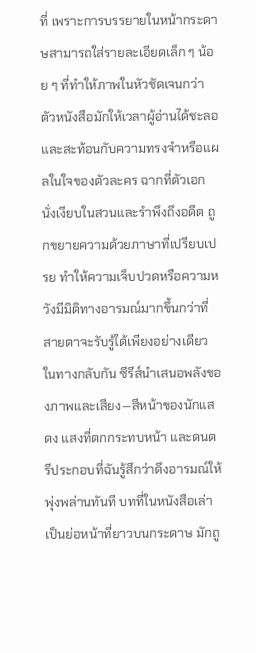ที่ เพราะการบรรยายในหน้ากระดาษสามารถใส่รายละเอียดเล็ก ๆ น้อย ๆ ที่ทำให้ภาพในหัวชัดเจนกว่า ตัวหนังสือมักให้เวลาผู้อ่านได้ชะลอและสะท้อนกับความทรงจำหรือแผลในใจของตัวละคร ฉากที่ตัวเอกนั่งเงียบในสวนและรำพึงถึงอดีต ถูกขยายความด้วยภาษาที่เปรียบเปรย ทำให้ความเจ็บปวดหรือความหวังมีมิติทางอารมณ์มากขึ้นกว่าที่สายตาจะรับรู้ได้เพียงอย่างเดียว
ในทางกลับกัน ซีรีส์นำเสนอพลังของภาพและเสียง—สีหน้าของนักแสดง แสงที่ตกกระทบหน้า และดนตรีประกอบที่ฉันรู้สึกว่าดึงอารมณ์ให้พุ่งพล่านทันที บทที่ในหนังสือเล่าเป็นย่อหน้าที่ยาวบนกระดาษ มักถู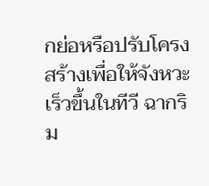กย่อหรือปรับโครงสร้างเพื่อให้จังหวะเร็วขึ้นในทีวี ฉากริม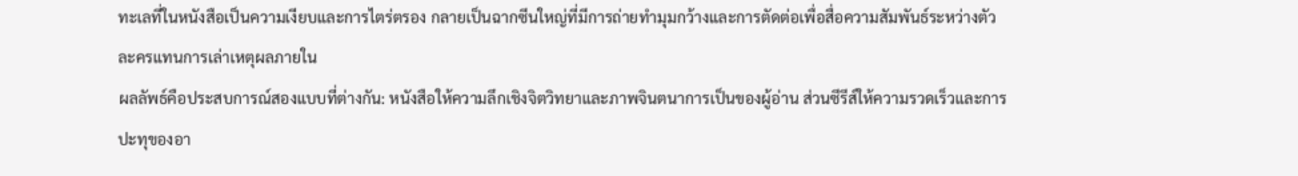ทะเลที่ในหนังสือเป็นความเงียบและการไตร่ตรอง กลายเป็นฉากซีนใหญ่ที่มีการถ่ายทำมุมกว้างและการตัดต่อเพื่อสื่อความสัมพันธ์ระหว่างตัวละครแทนการเล่าเหตุผลภายใน
ผลลัพธ์คือประสบการณ์สองแบบที่ต่างกัน: หนังสือให้ความลึกเชิงจิตวิทยาและภาพจินตนาการเป็นของผู้อ่าน ส่วนซีรีส์ให้ความรวดเร็วและการปะทุของอา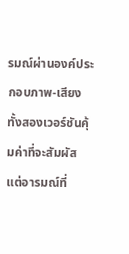รมณ์ผ่านองค์ประกอบภาพ-เสียง ทั้งสองเวอร์ชันคุ้มค่าที่จะสัมผัส แต่อารมณ์ที่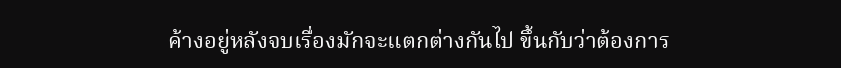ค้างอยู่หลังจบเรื่องมักจะแตกต่างกันไป ขึ้นกับว่าต้องการ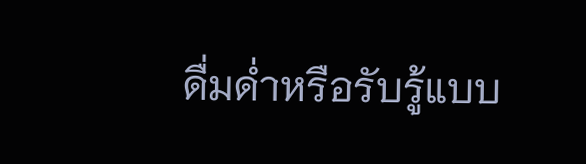ดื่มด่ำหรือรับรู้แบบ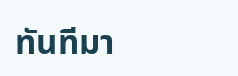ทันทีมา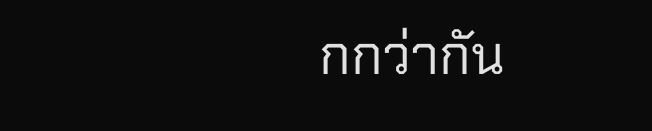กกว่ากัน